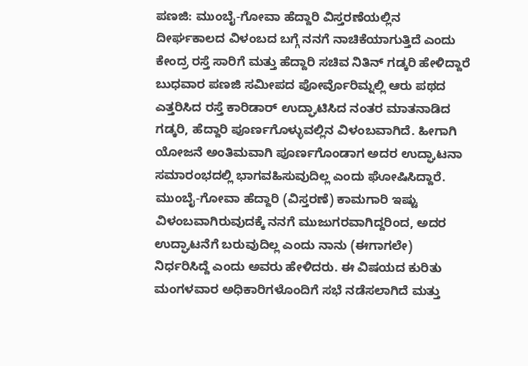ಪಣಜಿ: ಮುಂಬೈ-ಗೋವಾ ಹೆದ್ದಾರಿ ವಿಸ್ತರಣೆಯಲ್ಲಿನ ದೀರ್ಘಕಾಲದ ವಿಳಂಬದ ಬಗ್ಗೆ ನನಗೆ ನಾಚಿಕೆಯಾಗುತ್ತಿದೆ ಎಂದು ಕೇಂದ್ರ ರಸ್ತೆ ಸಾರಿಗೆ ಮತ್ತು ಹೆದ್ದಾರಿ ಸಚಿವ ನಿತಿನ್ ಗಡ್ಕರಿ ಹೇಳಿದ್ದಾರೆ
ಬುಧವಾರ ಪಣಜಿ ಸಮೀಪದ ಪೋರ್ವೊರಿಮ್ನಲ್ಲಿ ಆರು ಪಥದ ಎತ್ತರಿಸಿದ ರಸ್ತೆ ಕಾರಿಡಾರ್ ಉದ್ಘಾಟಿಸಿದ ನಂತರ ಮಾತನಾಡಿದ ಗಡ್ಕರಿ, ಹೆದ್ದಾರಿ ಪೂರ್ಣಗೊಳ್ಳುವಲ್ಲಿನ ವಿಳಂಬವಾಗಿದೆ. ಹೀಗಾಗಿ ಯೋಜನೆ ಅಂತಿಮವಾಗಿ ಪೂರ್ಣಗೊಂಡಾಗ ಅದರ ಉದ್ಘಾಟನಾ ಸಮಾರಂಭದಲ್ಲಿ ಭಾಗವಹಿಸುವುದಿಲ್ಲ ಎಂದು ಘೋಷಿಸಿದ್ದಾರೆ.
ಮುಂಬೈ-ಗೋವಾ ಹೆದ್ದಾರಿ (ವಿಸ್ತರಣೆ) ಕಾಮಗಾರಿ ಇಷ್ಟು ವಿಳಂಬವಾಗಿರುವುದಕ್ಕೆ ನನಗೆ ಮುಜುಗರವಾಗಿದ್ದರಿಂದ, ಅದರ ಉದ್ಘಾಟನೆಗೆ ಬರುವುದಿಲ್ಲ ಎಂದು ನಾನು (ಈಗಾಗಲೇ) ನಿರ್ಧರಿಸಿದ್ದೆ ಎಂದು ಅವರು ಹೇಳಿದರು. ಈ ವಿಷಯದ ಕುರಿತು ಮಂಗಳವಾರ ಅಧಿಕಾರಿಗಳೊಂದಿಗೆ ಸಭೆ ನಡೆಸಲಾಗಿದೆ ಮತ್ತು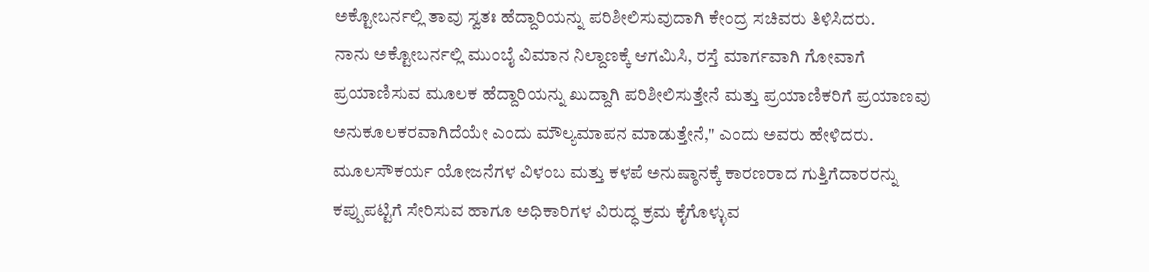ಅಕ್ಟೋಬರ್ನಲ್ಲಿ ತಾವು ಸ್ವತಃ ಹೆದ್ದಾರಿಯನ್ನು ಪರಿಶೀಲಿಸುವುದಾಗಿ ಕೇಂದ್ರ ಸಚಿವರು ತಿಳಿಸಿದರು.
ನಾನು ಅಕ್ಟೋಬರ್ನಲ್ಲಿ ಮುಂಬೈ ವಿಮಾನ ನಿಲ್ದಾಣಕ್ಕೆ ಆಗಮಿಸಿ, ರಸ್ತೆ ಮಾರ್ಗವಾಗಿ ಗೋವಾಗೆ ಪ್ರಯಾಣಿಸುವ ಮೂಲಕ ಹೆದ್ದಾರಿಯನ್ನು ಖುದ್ದಾಗಿ ಪರಿಶೀಲಿಸುತ್ತೇನೆ ಮತ್ತು ಪ್ರಯಾಣಿಕರಿಗೆ ಪ್ರಯಾಣವು ಅನುಕೂಲಕರವಾಗಿದೆಯೇ ಎಂದು ಮೌಲ್ಯಮಾಪನ ಮಾಡುತ್ತೇನೆ," ಎಂದು ಅವರು ಹೇಳಿದರು.
ಮೂಲಸೌಕರ್ಯ ಯೋಜನೆಗಳ ವಿಳಂಬ ಮತ್ತು ಕಳಪೆ ಅನುಷ್ಠಾನಕ್ಕೆ ಕಾರಣರಾದ ಗುತ್ತಿಗೆದಾರರನ್ನು ಕಪ್ಪುಪಟ್ಟಿಗೆ ಸೇರಿಸುವ ಹಾಗೂ ಅಧಿಕಾರಿಗಳ ವಿರುದ್ಧ ಕ್ರಮ ಕೈಗೊಳ್ಳುವ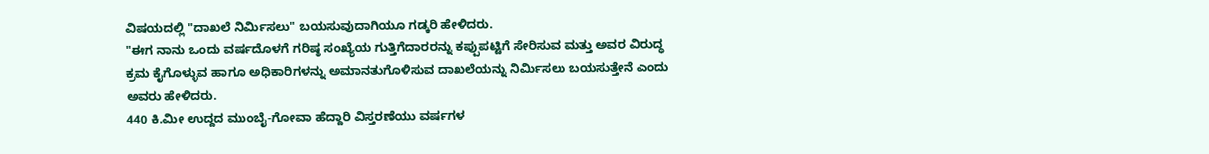ವಿಷಯದಲ್ಲಿ "ದಾಖಲೆ ನಿರ್ಮಿಸಲು" ಬಯಸುವುದಾಗಿಯೂ ಗಡ್ಕರಿ ಹೇಳಿದರು.
"ಈಗ ನಾನು ಒಂದು ವರ್ಷದೊಳಗೆ ಗರಿಷ್ಠ ಸಂಖ್ಯೆಯ ಗುತ್ತಿಗೆದಾರರನ್ನು ಕಪ್ಪುಪಟ್ಟಿಗೆ ಸೇರಿಸುವ ಮತ್ತು ಅವರ ವಿರುದ್ಧ ಕ್ರಮ ಕೈಗೊಳ್ಳುವ ಹಾಗೂ ಅಧಿಕಾರಿಗಳನ್ನು ಅಮಾನತುಗೊಳಿಸುವ ದಾಖಲೆಯನ್ನು ನಿರ್ಮಿಸಲು ಬಯಸುತ್ತೇನೆ ಎಂದು ಅವರು ಹೇಳಿದರು.
440 ಕಿ.ಮೀ ಉದ್ದದ ಮುಂಬೈ-ಗೋವಾ ಹೆದ್ದಾರಿ ವಿಸ್ತರಣೆಯು ವರ್ಷಗಳ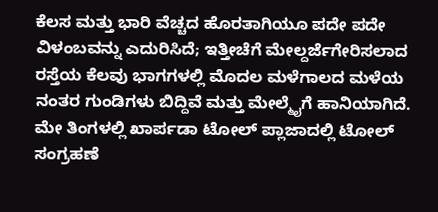ಕೆಲಸ ಮತ್ತು ಭಾರಿ ವೆಚ್ಚದ ಹೊರತಾಗಿಯೂ ಪದೇ ಪದೇ ವಿಳಂಬವನ್ನು ಎದುರಿಸಿದೆ; ಇತ್ತೀಚೆಗೆ ಮೇಲ್ದರ್ಜೆಗೇರಿಸಲಾದ ರಸ್ತೆಯ ಕೆಲವು ಭಾಗಗಳಲ್ಲಿ ಮೊದಲ ಮಳೆಗಾಲದ ಮಳೆಯ ನಂತರ ಗುಂಡಿಗಳು ಬಿದ್ದಿವೆ ಮತ್ತು ಮೇಲ್ಮೈಗೆ ಹಾನಿಯಾಗಿದೆ.
ಮೇ ತಿಂಗಳಲ್ಲಿ ಖಾರ್ಪಡಾ ಟೋಲ್ ಪ್ಲಾಜಾದಲ್ಲಿ ಟೋಲ್ ಸಂಗ್ರಹಣೆ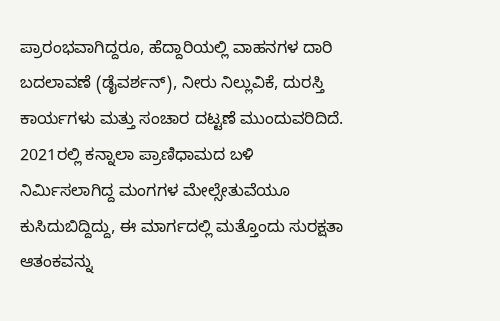ಪ್ರಾರಂಭವಾಗಿದ್ದರೂ, ಹೆದ್ದಾರಿಯಲ್ಲಿ ವಾಹನಗಳ ದಾರಿ ಬದಲಾವಣೆ (ಡೈವರ್ಶನ್), ನೀರು ನಿಲ್ಲುವಿಕೆ, ದುರಸ್ತಿ ಕಾರ್ಯಗಳು ಮತ್ತು ಸಂಚಾರ ದಟ್ಟಣೆ ಮುಂದುವರಿದಿದೆ. 2021ರಲ್ಲಿ ಕನ್ನಾಲಾ ಪ್ರಾಣಿಧಾಮದ ಬಳಿ ನಿರ್ಮಿಸಲಾಗಿದ್ದ ಮಂಗಗಳ ಮೇಲ್ಸೇತುವೆಯೂ ಕುಸಿದುಬಿದ್ದಿದ್ದು, ಈ ಮಾರ್ಗದಲ್ಲಿ ಮತ್ತೊಂದು ಸುರಕ್ಷತಾ ಆತಂಕವನ್ನು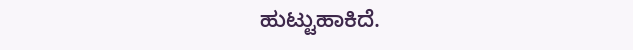ಹುಟ್ಟುಹಾಕಿದೆ.